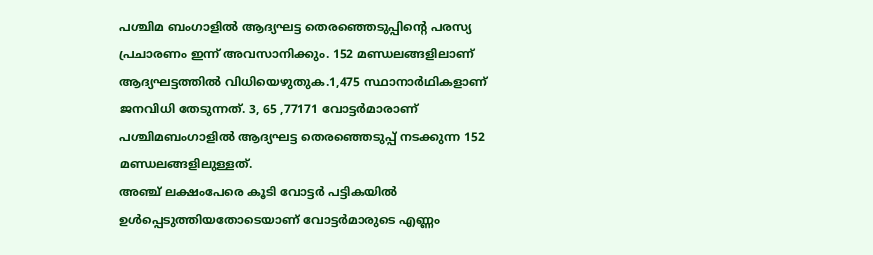പശ്ചിമ ബംഗാളിൽ ആദ്യഘട്ട തെരഞ്ഞെടുപ്പിൻ്റെ പരസ്യ പ്രചാരണം ഇന്ന് അവസാനിക്കും. 152 മണ്ഡലങ്ങളിലാണ് ആദ്യഘട്ടത്തിൽ വിധിയെഴുതുക.1,475 സ്ഥാനാർഥികളാണ് ജനവിധി തേടുന്നത്. 3, 65 ,77171 വോട്ടർമാരാണ് പശ്ചിമബംഗാളിൽ ആദ്യഘട്ട തെരഞ്ഞെടുപ്പ് നടക്കുന്ന 152 മണ്ഡലങ്ങളിലുള്ളത്.
അഞ്ച് ലക്ഷംപേരെ കൂടി വോട്ടർ പട്ടികയിൽ ഉൾപ്പെടുത്തിയതോടെയാണ് വോട്ടർമാരുടെ എണ്ണം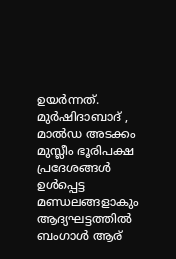ഉയർന്നത്. മുർഷിദാബാദ് , മാൽഡ അടക്കം മുസ്ലീം ഭൂരിപക്ഷ പ്രദേശങ്ങൾ ഉൾപ്പെട്ട മണ്ഡലങ്ങളാകും ആദ്യഘട്ടത്തിൽ ബംഗാൾ ആര്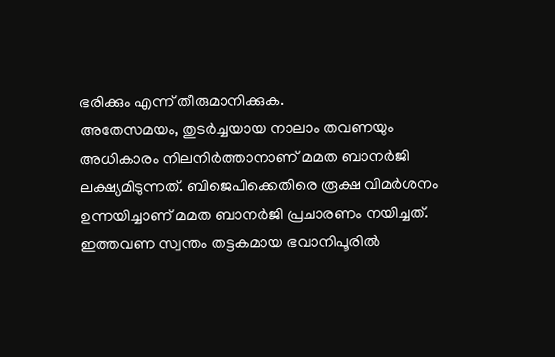ഭരിക്കും എന്ന് തീരുമാനിക്കുക.
അതേസമയം, തുടർച്ചയായ നാലാം തവണയും അധികാരം നിലനിർത്താനാണ് മമത ബാനർജി ലക്ഷ്യമിടുന്നത്. ബിജെപിക്കെതിരെ രൂക്ഷ വിമർശനം ഉന്നയിച്ചാണ് മമത ബാനർജി പ്രചാരണം നയിച്ചത്. ഇത്തവണ സ്വന്തം തട്ടകമായ ഭവാനിപൂരിൽ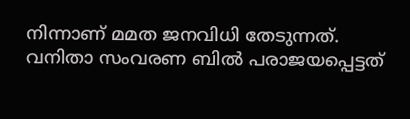നിന്നാണ് മമത ജനവിധി തേടുന്നത്.
വനിതാ സംവരണ ബിൽ പരാജയപ്പെട്ടത്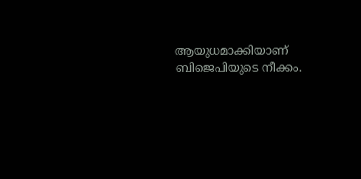ആയുധമാക്കിയാണ് ബിജെപിയുടെ നീക്കം.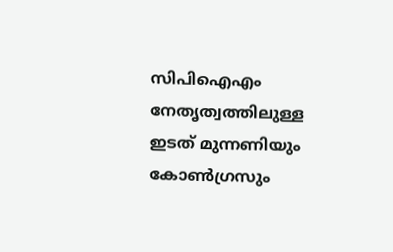സിപിഐഎം നേതൃത്വത്തിലുള്ള ഇടത് മുന്നണിയും കോൺഗ്രസും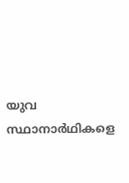യുവ സ്ഥാനാർഥികളെ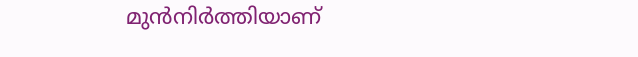മുൻനിർത്തിയാണ്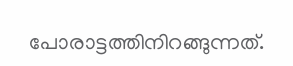പോരാട്ടത്തിനിറങ്ങുന്നത്.